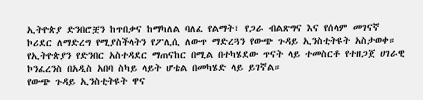ኢትዮጵያ ድንበሮቿን ከጥበቃና ከማካለል ባለፈ የልማት፣ የጋራ ብልጽግና እና የሰላም መገናኛ ኮሪደር ለማድረግ የሚያስችላትን የፖሊሲ ለውጥ ማድረጓን የውጭ ጉዳይ ኢንስቲትዩት አስታወቀ።
የኢትዮጵያን የድንበር አስተዳደር ማጠናከር በሚል በተካሄደው ጥናት ላይ ተመስርቶ የተዘጋጀ ሀገራዊ ኮንፈረንስ በአዲስ አበባ ስካይ ላይት ሆቴል በመካሄድ ላይ ይገኛል።
የውጭ ጉዳይ ኢንስቲትዩት ዋና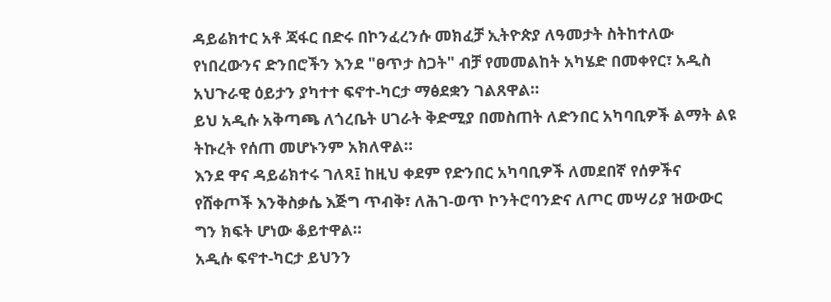ዳይሬክተር አቶ ጃፋር በድሩ በኮንፈረንሱ መክፈቻ ኢትዮጵያ ለዓመታት ስትከተለው የነበረውንና ድንበሮችን እንደ "ፀጥታ ስጋት" ብቻ የመመልከት አካሄድ በመቀየር፣ አዲስ አህጉራዊ ዕይታን ያካተተ ፍኖተ-ካርታ ማፅደቋን ገልጸዋል።
ይህ አዲሱ አቅጣጫ ለጎረቤት ሀገራት ቅድሚያ በመስጠት ለድንበር አካባቢዎች ልማት ልዩ ትኩረት የሰጠ መሆኑንም አክለዋል።
እንደ ዋና ዳይሬክተሩ ገለጻ፤ ከዚህ ቀደም የድንበር አካባቢዎች ለመደበኛ የሰዎችና የሸቀጦች እንቅስቃሴ እጅግ ጥብቅ፣ ለሕገ-ወጥ ኮንትሮባንድና ለጦር መሣሪያ ዝውውር ግን ክፍት ሆነው ቆይተዋል።
አዲሱ ፍኖተ-ካርታ ይህንን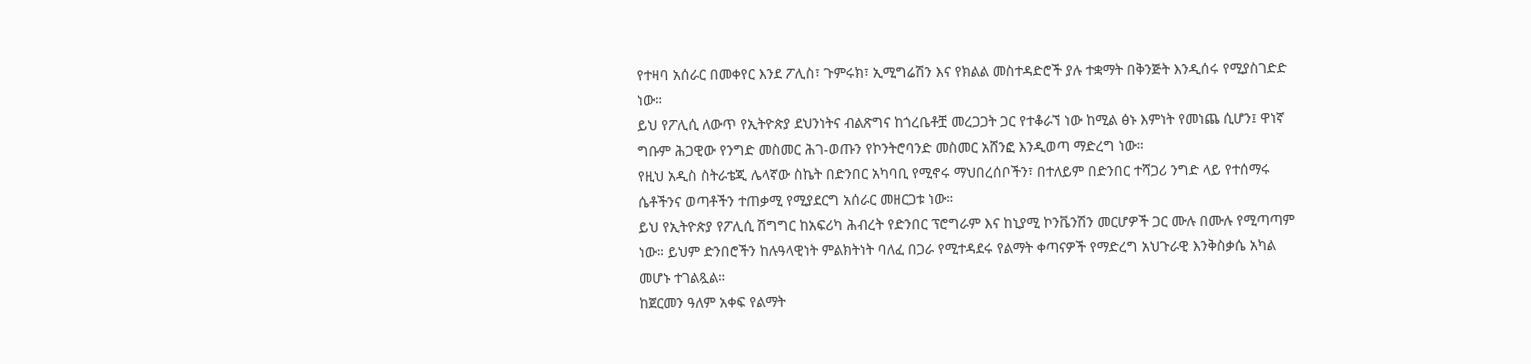የተዛባ አሰራር በመቀየር እንደ ፖሊስ፣ ጉምሩክ፣ ኢሚግሬሽን እና የክልል መስተዳድሮች ያሉ ተቋማት በቅንጅት እንዲሰሩ የሚያስገድድ ነው።
ይህ የፖሊሲ ለውጥ የኢትዮጵያ ደህንነትና ብልጽግና ከጎረቤቶቿ መረጋጋት ጋር የተቆራኘ ነው ከሚል ፅኑ እምነት የመነጨ ሲሆን፤ ዋነኛ ግቡም ሕጋዊው የንግድ መስመር ሕገ-ወጡን የኮንትሮባንድ መስመር አሸንፎ እንዲወጣ ማድረግ ነው።
የዚህ አዲስ ስትራቴጂ ሌላኛው ስኬት በድንበር አካባቢ የሚኖሩ ማህበረሰቦችን፣ በተለይም በድንበር ተሻጋሪ ንግድ ላይ የተሰማሩ ሴቶችንና ወጣቶችን ተጠቃሚ የሚያደርግ አሰራር መዘርጋቱ ነው።
ይህ የኢትዮጵያ የፖሊሲ ሽግግር ከአፍሪካ ሕብረት የድንበር ፕሮግራም እና ከኒያሚ ኮንቬንሽን መርሆዎች ጋር ሙሉ በሙሉ የሚጣጣም ነው። ይህም ድንበሮችን ከሉዓላዊነት ምልክትነት ባለፈ በጋራ የሚተዳደሩ የልማት ቀጣናዎች የማድረግ አህጉራዊ እንቅስቃሴ አካል መሆኑ ተገልጿል።
ከጀርመን ዓለም አቀፍ የልማት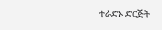ተራድኦ ድርጅት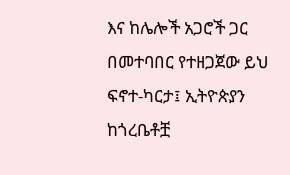እና ከሌሎች አጋሮች ጋር በመተባበር የተዘጋጀው ይህ ፍኖተ-ካርታ፤ ኢትዮጵያን ከጎረቤቶቿ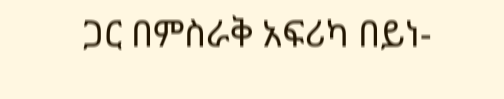ጋር በምስራቅ አፍሪካ በይነ-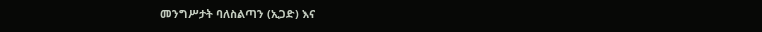መንግሥታት ባለስልጣን (ኢጋድ) እና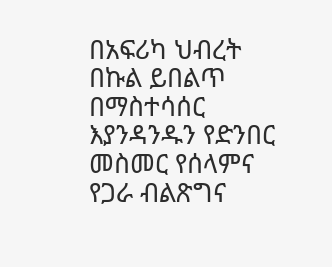በአፍሪካ ህብረት በኩል ይበልጥ በማስተሳሰር እያንዳንዱን የድንበር መስመር የሰላምና የጋራ ብልጽግና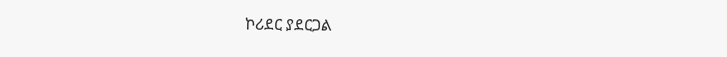ኮሪደር ያደርጋል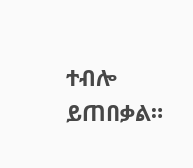ተብሎ ይጠበቃል።